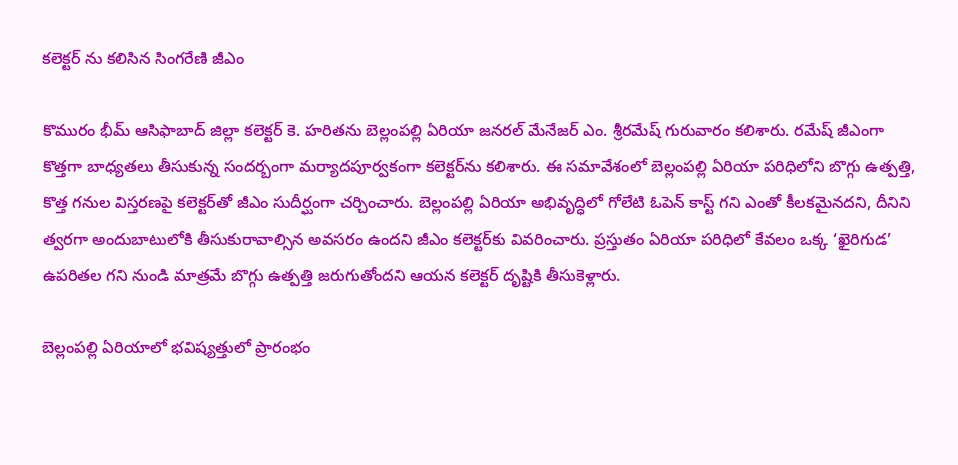కలెక్టర్ ను కలిసిన సింగ‌రేణి జీఎం

కొమురం భీమ్ ఆసిఫాబాద్ జిల్లా కలెక్టర్ కె. హరితను బెల్లంపల్లి ఏరియా జనరల్ మేనేజర్ ఎం. శ్రీరమేష్ గురువారం క‌లిశారు. ర‌మేష్ జీఎంగా కొత్త‌గా బాధ్య‌త‌లు తీసుకున్న సంద‌ర్బంగా మ‌ర్యాద‌పూర్వ‌కంగా క‌లెక్ట‌ర్‌ను క‌లిశారు. ఈ సమావేశంలో బెల్లంపల్లి ఏరియా పరిధిలోని బొగ్గు ఉత్పత్తి, కొత్త గనుల విస్తరణపై కలెక్టర్‌తో జీఎం సుదీర్ఘంగా చర్చించారు. బెల్లంపల్లి ఏరియా అభివృద్ధిలో గోలేటి ఓపెన్ కాస్ట్ గని ఎంతో కీలకమైనదని, దీనిని త్వరగా అందుబాటులోకి తీసుకురావాల్సిన అవ‌సరం ఉంద‌ని జీఎం కలెక్టర్‌కు వివరించారు. ప్రస్తుతం ఏరియా పరిధిలో కేవలం ఒక్క ‘ఖైరిగుడ‌’ ఉపరితల గని నుండి మాత్రమే బొగ్గు ఉత్పత్తి జరుగుతోందని ఆయన కలెక్టర్ దృష్టికి తీసుకెళ్లారు.

బెల్లంపల్లి ఏరియాలో భవిష్యత్తులో ప్రారంభం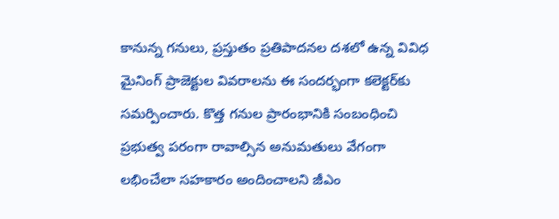కానున్న గనులు, ప్రస్తుతం ప్రతిపాదనల దశలో ఉన్న వివిధ మైనింగ్ ప్రాజెక్టుల వివరాలను ఈ సందర్భంగా కలెక్టర్‌కు సమర్పించారు. కొత్త గనుల ప్రారంభానికి సంబంధించి ప్రభుత్వ పరంగా రావాల్సిన అనుమతులు వేగంగా లభించేలా సహకారం అందించాలని జీఎం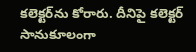కలెక్టర్‌ను కోరారు. దీనిపై కలెక్టర్ సానుకూలంగా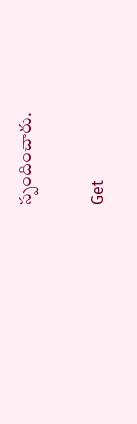స్పందించారు.

Get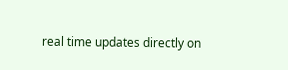real time updates directly on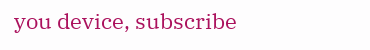you device, subscribe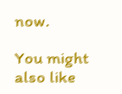now.

You might also like